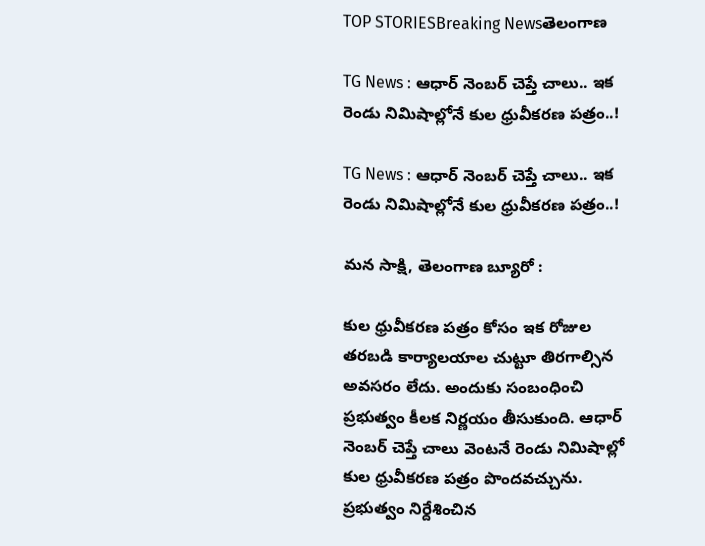TOP STORIESBreaking Newsతెలంగాణ

TG News : ఆధార్ నెంబర్ చెప్తే చాలు.. ఇక రెండు నిమిషాల్లోనే కుల ధ్రువీకరణ పత్రం..!

TG News : ఆధార్ నెంబర్ చెప్తే చాలు.. ఇక రెండు నిమిషాల్లోనే కుల ధ్రువీకరణ పత్రం..!

మన సాక్షి, తెలంగాణ బ్యూరో :

కుల ధ్రువీకరణ పత్రం కోసం ఇక రోజుల తరబడి కార్యాలయాల చుట్టూ తిరగాల్సిన అవసరం లేదు. అందుకు సంబంధించి ప్రభుత్వం కీలక నిర్ణయం తీసుకుంది. ఆధార్ నెంబర్ చెప్తే చాలు వెంటనే రెండు నిమిషాల్లో కుల ధ్రువీకరణ పత్రం పొందవచ్చును. ప్రభుత్వం నిర్దేశించిన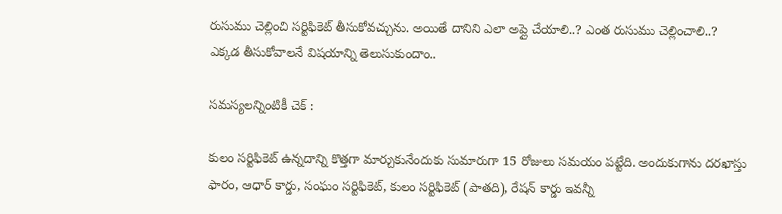రుసుము చెల్లించి సర్టిఫికెట్ తీసుకోవచ్చును. అయితే దానిని ఎలా అప్లై చేయాలి..? ఎంత రుసుము చెల్లించాలి..? ఎక్కడ తీసుకోవాలనే విషయాన్ని తెలుసుకుందాం..

సమస్యలన్నింటికీ చెక్ :

కులం సర్టిఫికెట్ ఉన్నదాన్ని కొత్తగా మార్చుకునేందుకు సుమారుగా 15 రోజులు సమయం పట్టేది. అందుకుగాను దరఖాస్తు ఫారం, ఆధార్ కార్డు, సంఘం సర్టిఫికెట్, కులం సర్టిఫికెట్ (పాతది), రేషన్ కార్డు ఇవన్నీ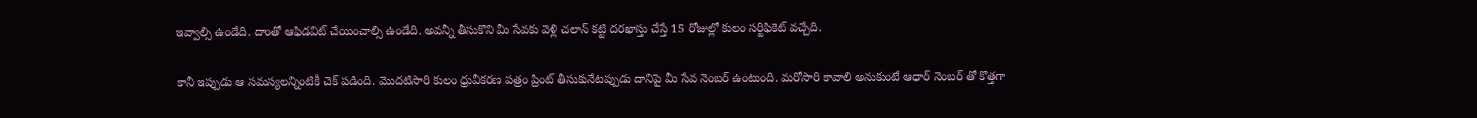ఇవ్వాల్సి ఉండేది. దాంతో ఆఫిడవిట్ చేయించాల్సి ఉండేది. అవన్నీ తీసుకొని మీ సేవకు వెళ్లి చలాన్ కట్టి దరఖాస్తు చేస్తే 15 రోజుల్లో కులం సర్టిఫికెట్ వచ్చేది.

కానీ ఇప్పుడు ఆ సమస్యలన్నింటికీ చెక్ పడింది. మొదటిసారి కులం ధ్రువీకరణ పత్రం ప్రింట్ తీసుకునేటప్పుడు దానిపై మీ సేవ నెంబర్ ఉంటుంది. మరోసారి కావాలి అనుకుంటే ఆధార్ నెంబర్ తో కొత్తగా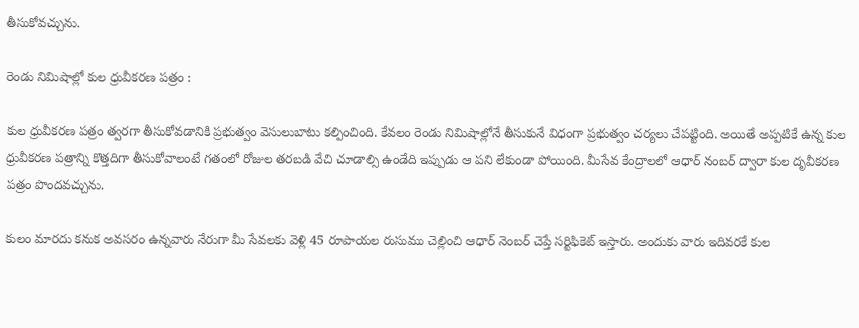తీసుకోవచ్చును.

రెండు నిమిషాల్లో కుల ధ్రువీకరణ పత్రం :

కుల ధ్రువీకరణ పత్రం త్వరగా తీసుకోవడానికి ప్రభుత్వం వెసులుబాటు కల్పించింది. కేవలం రెండు నిమిషాల్లోనే తీసుకునే విధంగా ప్రభుత్వం చర్యలు చేపట్టింది. అయితే అప్పటికే ఉన్న కుల ధ్రువీకరణ పత్రాన్ని కొత్తదిగా తీసుకోవాలంటే గతంలో రోజుల తరబడి వేచి చూడాల్సి ఉండేది ఇప్పుడు ఆ పని లేకుండా పోయింది. మీసేవ కేంద్రాలలో ఆధార్ నంబర్ ద్వారా కుల దృవీకరణ పత్రం పొందవచ్చును.

కులం మారదు కనుక అవసరం ఉన్నవారు నేరుగా మీ సేవలకు వెళ్లి 45 రూపాయల రుసుము చెల్లించి ఆధార్ నెంబర్ చెప్తే సర్టిఫికెట్ ఇస్తారు. అందుకు వారు ఇదివరకే కుల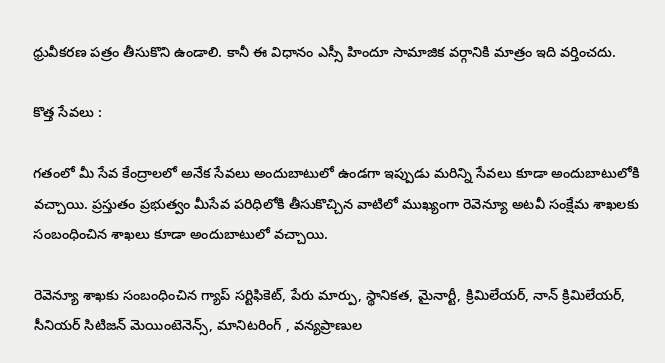ధ్రువీకరణ పత్రం తీసుకొని ఉండాలి. కానీ ఈ విధానం ఎస్సీ హిందూ సామాజిక వర్గానికి మాత్రం ఇది వర్తించదు.

కొత్త సేవలు :

గతంలో మీ సేవ కేంద్రాలలో అనేక సేవలు అందుబాటులో ఉండగా ఇప్పుడు మరిన్ని సేవలు కూడా అందుబాటులోకి వచ్చాయి. ప్రస్తుతం ప్రభుత్వం మీసేవ పరిధిలోకి తీసుకొచ్చిన వాటిలో ముఖ్యంగా రెవెన్యూ అటవీ సంక్షేమ శాఖలకు సంబంధించిన శాఖలు కూడా అందుబాటులో వచ్చాయి.

రెవెన్యూ శాఖకు సంబంధించిన గ్యాప్ సర్టిఫికెట్, పేరు మార్పు, స్థానికత, మైనార్టీ, క్రిమిలేయర్, నాన్ క్రిమిలేయర్, సీనియర్ సిటిజన్ మెయింటెనెన్స్, మానిటరింగ్ , వన్యప్రాణుల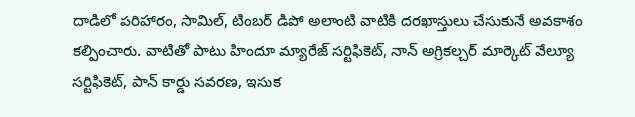దాడిలో పరిహారం, సామిల్, టింబర్ డిపో అలాంటి వాటికి దరఖాస్తులు చేసుకునే అవకాశం కల్పించారు. వాటితో పాటు హిందూ మ్యారేజ్ సర్టిఫికెట్, నాన్ అగ్రికల్చర్ మార్కెట్ వేల్యూ సర్టిఫికెట్, పాన్ కార్డు సవరణ, ఇసుక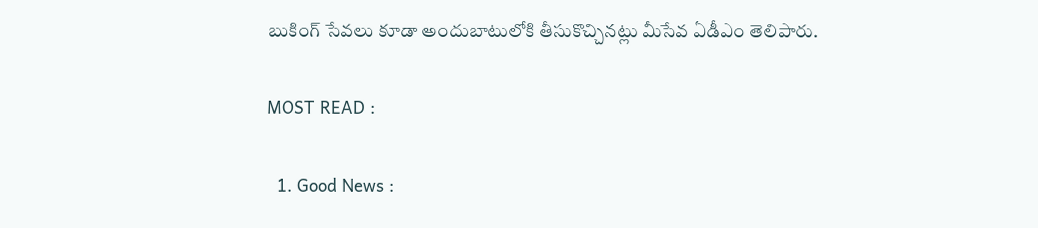బుకింగ్ సేవలు కూడా అందుబాటులోకి తీసుకొచ్చినట్లు మీసేవ ఏడీఎం తెలిపారు.

MOST READ :

  1. Good News :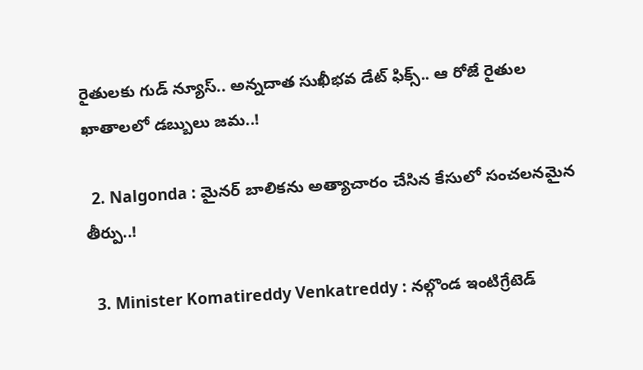రైతులకు గుడ్ న్యూస్.. అన్నదాత సుఖీభవ డేట్ ఫిక్స్.. ఆ రోజే రైతుల ఖాతాలలో డబ్బులు జమ..!

  2. Nalgonda : మైనర్ బాలికను అత్యాచారం చేసిన కేసులో సంచలనమైన తీర్పు..!

  3. Minister Komatireddy Venkatreddy : నల్గొండ ఇంటిగ్రేటెడ్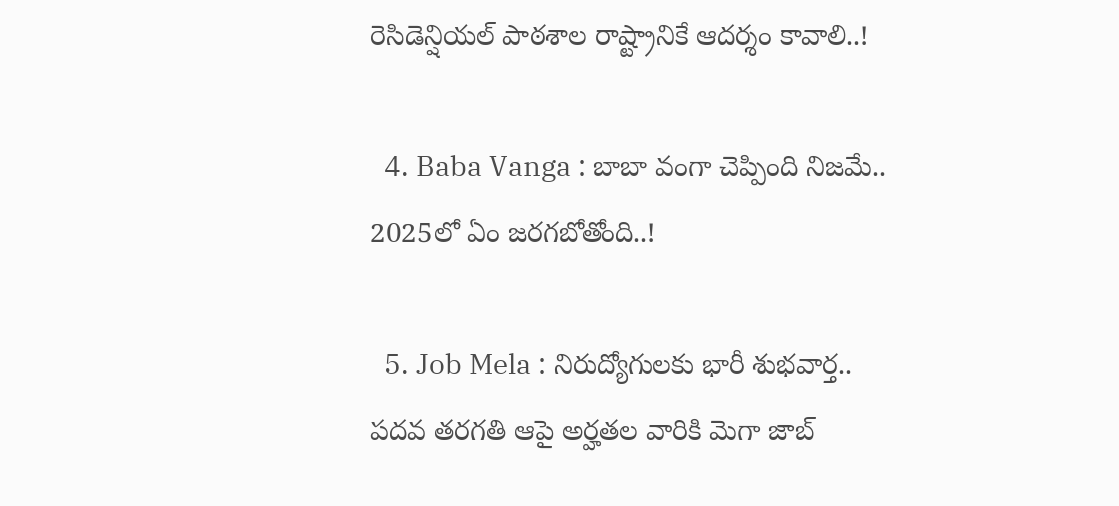రెసిడెన్షియల్ పాఠశాల రాష్ట్రానికే ఆదర్శం కావాలి..!

  4. Baba Vanga : బాబా వంగా చెప్పింది నిజమే.. 2025లో ఏం జరగబోతోంది..!

  5. Job Mela : నిరుద్యోగులకు భారీ శుభవార్త.. పదవ తరగతి ఆపై అర్హతల వారికి మెగా జాబ్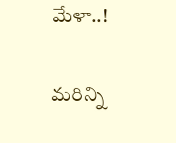మేళా..!

మరిన్ని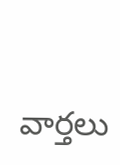వార్తలు